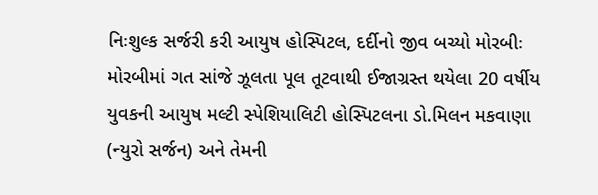નિઃશુલ્ક સર્જરી કરી આયુષ હોસ્પિટલ, દર્દીનો જીવ બચ્યો મોરબીઃ મોરબીમાં ગત સાંજે ઝૂલતા પૂલ તૂટવાથી ઈજાગ્રસ્ત થયેલા 20 વર્ષીય યુવકની આયુષ મલ્ટી સ્પેશિયાલિટી હોસ્પિટલના ડો.મિલન મકવાણા (ન્યુરો સર્જન) અને તેમની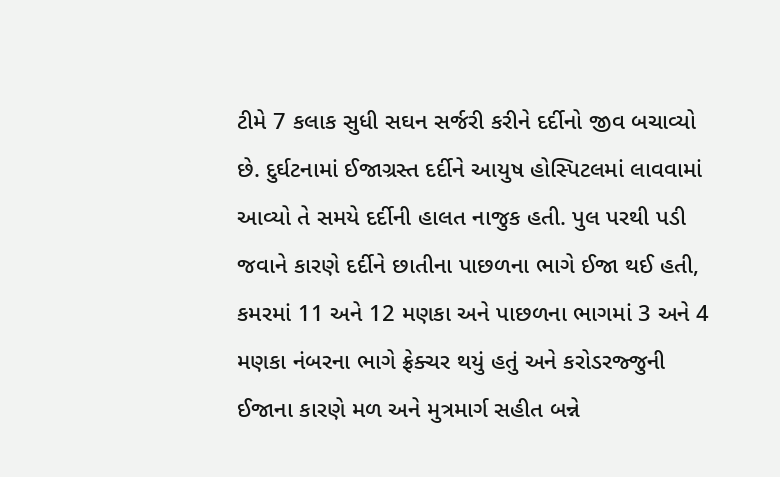ટીમે 7 કલાક સુધી સઘન સર્જરી કરીને દર્દીનો જીવ બચાવ્યો છે. દુર્ઘટનામાં ઈજાગ્રસ્ત દર્દીને આયુષ હોસ્પિટલમાં લાવવામાં આવ્યો તે સમયે દર્દીની હાલત નાજુક હતી. પુલ પરથી પડી જવાને કારણે દર્દીને છાતીના પાછળના ભાગે ઈજા થઈ હતી, કમરમાં 11 અને 12 મણકા અને પાછળના ભાગમાં 3 અને 4 મણકા નંબરના ભાગે ફ્રેક્ચર થયું હતું અને કરોડરજ્જુની ઈજાના કારણે મળ અને મુત્રમાર્ગ સહીત બન્ને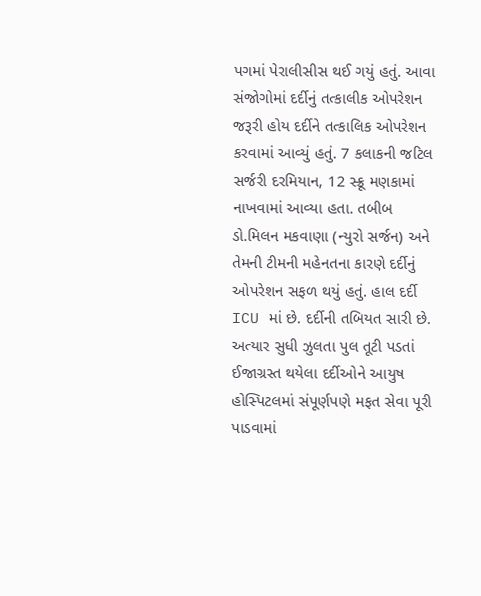પગમાં પેરાલીસીસ થઈ ગયું હતું. આવા સંજોગોમાં દર્દીનું તત્કાલીક ઓપરેશન જરૂરી હોય દર્દીને તત્કાલિક ઓપરેશન કરવામાં આવ્યું હતું. 7 કલાકની જટિલ સર્જરી દરમિયાન, 12 સ્ક્રૂ મણકામાં નાખવામાં આવ્યા હતા. તબીબ ડો.મિલન મકવાણા (ન્યુરો સર્જન) અને તેમની ટીમની મહેનતના કારણે દર્દીનું ઓપરેશન સફળ થયું હતું. હાલ દર્દી ICU માં છે. દર્દીની તબિયત સારી છે. અત્યાર સુધી ઝુલતા પુલ તૂટી પડતાં ઈજાગ્રસ્ત થયેલા દર્દીઓને આયુષ હોસ્પિટલમાં સંપૂર્ણપણે મફત સેવા પૂરી પાડવામાં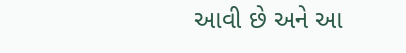આવી છે અને આ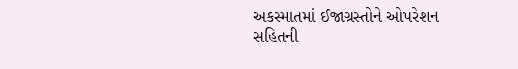અકસ્માતમાં ઈજાગ્રસ્તોને ઓપરેશન સહિતની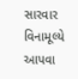સારવાર વિનામૂલ્યે આપવા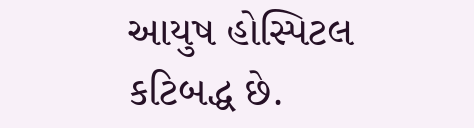આયુષ હોસ્પિટલ કટિબદ્ધ છે.